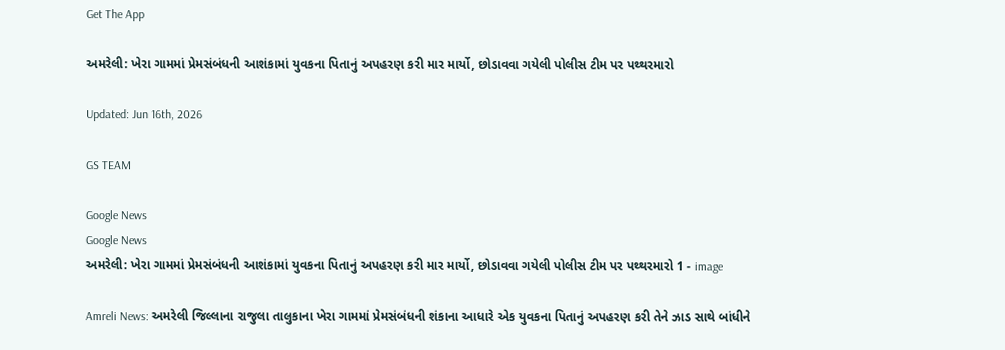Get The App

અમરેલી: ખેરા ગામમાં પ્રેમસંબંધની આશંકામાં યુવકના પિતાનું અપહરણ કરી માર માર્યો, છોડાવવા ગયેલી પોલીસ ટીમ પર પથ્થરમારો

Updated: Jun 16th, 2026

GS TEAM

Google News
Google News
અમરેલી: ખેરા ગામમાં પ્રેમસંબંધની આશંકામાં યુવકના પિતાનું અપહરણ કરી માર માર્યો, છોડાવવા ગયેલી પોલીસ ટીમ પર પથ્થરમારો 1 - image

Amreli News: અમરેલી જિલ્લાના રાજુલા તાલુકાના ખેરા ગામમાં પ્રેમસંબંધની શંકાના આધારે એક યુવકના પિતાનું અપહરણ કરી તેને ઝાડ સાથે બાંધીને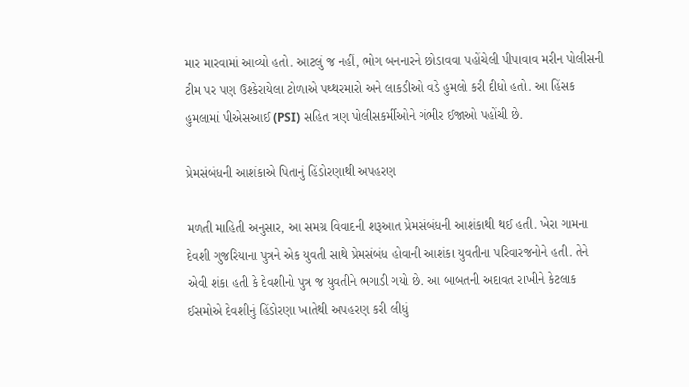માર મારવામાં આવ્યો હતો. આટલું જ નહીં, ભોગ બનનારને છોડાવવા પહોંચેલી પીપાવાવ મરીન પોલીસની ટીમ પર પણ ઉશ્કેરાયેલા ટોળાએ પથ્થરમારો અને લાકડીઓ વડે હુમલો કરી દીધો હતો. આ હિંસક હુમલામાં પીએસઆઈ (PSI) સહિત ત્રણ પોલીસકર્મીઓને ગંભીર ઈજાઓ પહોંચી છે.

પ્રેમસંબંધની આશંકાએ પિતાનું હિંડોરણાથી અપહરણ

મળતી માહિતી અનુસાર, આ સમગ્ર વિવાદની શરૂઆત પ્રેમસંબંધની આશંકાથી થઈ હતી. ખેરા ગામના દેવશી ગુજરિયાના પુત્રને એક યુવતી સાથે પ્રેમસંબંધ હોવાની આશંકા યુવતીના પરિવારજનોને હતી. તેને એવી શંકા હતી કે દેવશીનો પુત્ર જ યુવતીને ભગાડી ગયો છે. આ બાબતની અદાવત રાખીને કેટલાક ઈસમોએ દેવશીનું હિંડોરણા ખાતેથી અપહરણ કરી લીધું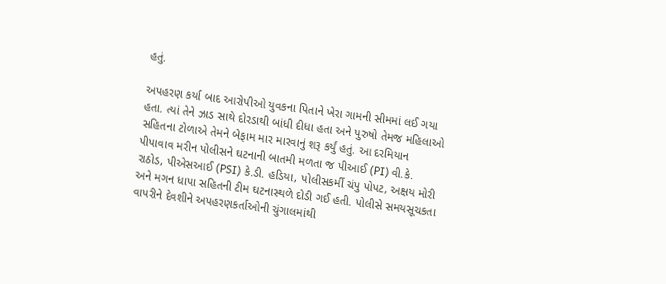હતું.

અપહરણ કર્યા બાદ આરોપીઓ યુવકના પિતાને ખેરા ગામની સીમમાં લઈ ગયા હતા. ત્યાં તેને ઝાડ સાથે દોરડાથી બાંધી દીધા હતા અને પુરુષો તેમજ મહિલાઓ સહિતના ટોળાએ તેમને બેફામ માર મારવાનું શરૂ કર્યું હતું. આ દરમિયાન પીપાવાવ મરીન પોલીસને ઘટનાની બાતમી મળતા જ પીઆઈ (PI) વી.કે. રાઠોડ, પીએસઆઈ (PSI) કે.ડી. હડિયા, પોલીસકર્મી ચંપુ પોપટ, અક્ષય મોરી અને મગન ધાપા સહિતની ટીમ ઘટનાસ્થળે દોડી ગઈ હતી. પોલીસે સમયસૂચકતા વાપરીને દેવશીને અપહરણકર્તાઓની ચુંગાલમાંથી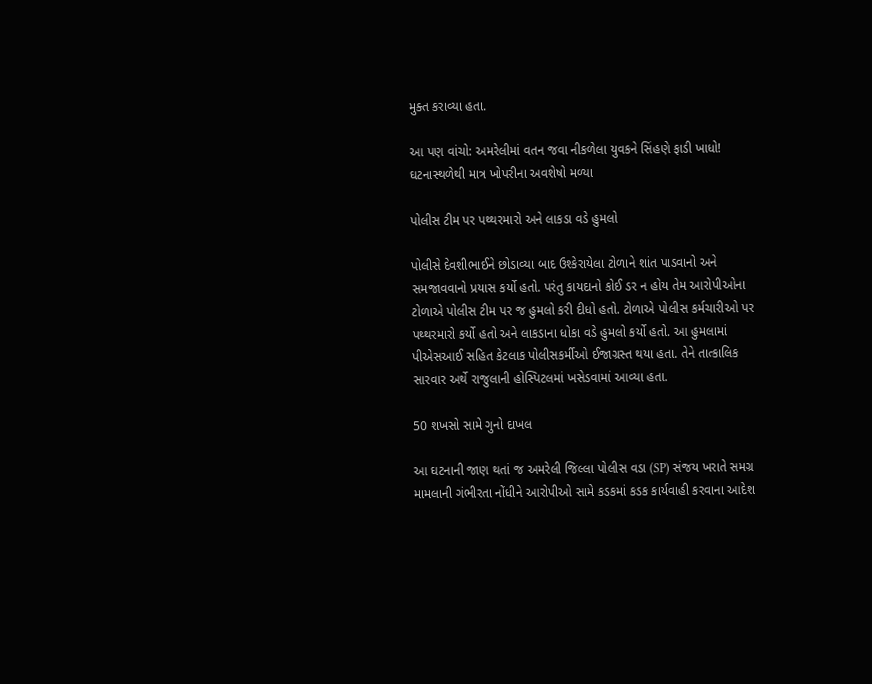મુક્ત કરાવ્યા હતા.

આ પણ વાંચો: અમરેલીમાં વતન જવા નીકળેલા યુવકને સિંહણે ફાડી ખાધો! ઘટનાસ્થળેથી માત્ર ખોપરીના અવશેષો મળ્યા

પોલીસ ટીમ પર પથ્થરમારો અને લાકડા વડે હુમલો

પોલીસે દેવશીભાઈને છોડાવ્યા બાદ ઉશ્કેરાયેલા ટોળાને શાંત પાડવાનો અને સમજાવવાનો પ્રયાસ કર્યો હતો. પરંતુ કાયદાનો કોઈ ડર ન હોય તેમ આરોપીઓના ટોળાએ પોલીસ ટીમ પર જ હુમલો કરી દીધો હતો. ટોળાએ પોલીસ કર્મચારીઓ પર પથ્થરમારો કર્યો હતો અને લાકડાના ધોકા વડે હુમલો કર્યો હતો. આ હુમલામાં પીએસઆઈ સહિત કેટલાક પોલીસકર્મીઓ ઈજાગ્રસ્ત થયા હતા. તેને તાત્કાલિક સારવાર અર્થે રાજુલાની હોસ્પિટલમાં ખસેડવામાં આવ્યા હતા.

50 શખસો સામે ગુનો દાખલ

આ ઘટનાની જાણ થતાં જ અમરેલી જિલ્લા પોલીસ વડા (SP) સંજય ખરાતે સમગ્ર મામલાની ગંભીરતા નોંધીને આરોપીઓ સામે કડકમાં કડક કાર્યવાહી કરવાના આદેશ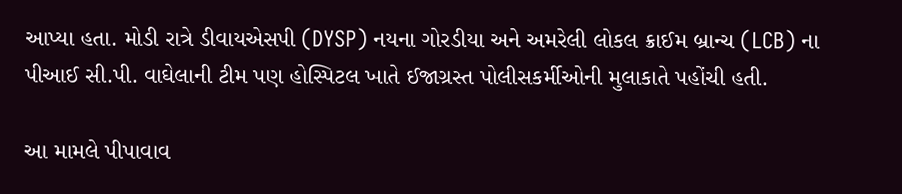આપ્યા હતા. મોડી રાત્રે ડીવાયએસપી (DYSP) નયના ગોરડીયા અને અમરેલી લોકલ ક્રાઈમ બ્રાન્ચ (LCB) ના પીઆઈ સી.પી. વાઘેલાની ટીમ પણ હોસ્પિટલ ખાતે ઈજાગ્રસ્ત પોલીસકર્મીઓની મુલાકાતે પહોંચી હતી.

આ મામલે પીપાવાવ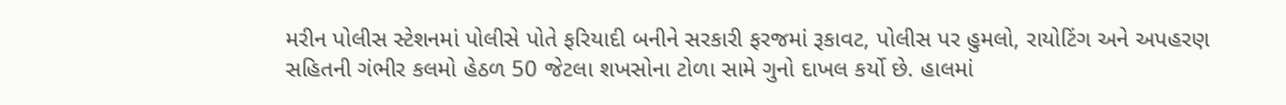મરીન પોલીસ સ્ટેશનમાં પોલીસે પોતે ફરિયાદી બનીને સરકારી ફરજમાં રૂકાવટ, પોલીસ પર હુમલો, રાયોટિંગ અને અપહરણ સહિતની ગંભીર કલમો હેઠળ 50 જેટલા શખસોના ટોળા સામે ગુનો દાખલ કર્યો છે. હાલમાં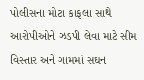પોલીસના મોટા કાફલા સાથે આરોપીઓને ઝડપી લેવા માટે સીમ વિસ્તાર અને ગામમાં સઘન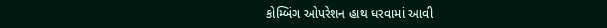કોમ્બિંગ ઓપરેશન હાથ ધરવામાં આવી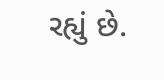રહ્યું છે.